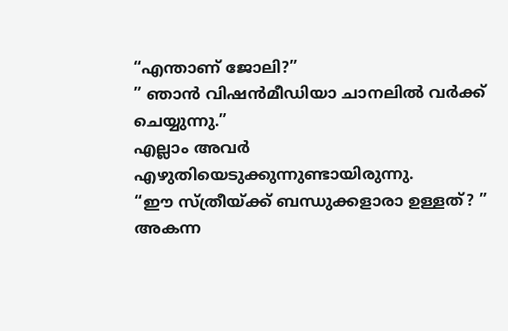“എന്താണ് ജോലി?”
” ഞാൻ വിഷൻമീഡിയാ ചാനലിൽ വർക്ക് ചെയ്യുന്നു.”
എല്ലാം അവർ എഴുതിയെടുക്കുന്നുണ്ടായിരുന്നു.
“ഈ സ്ത്രീയ്ക്ക് ബന്ധുക്കളാരാ ഉള്ളത്? ”
അകന്ന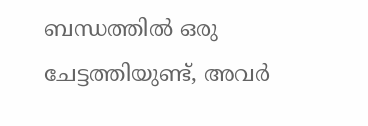ബന്ധത്തിൽ ഒരു ചേട്ടത്തിയുണ്ട്, അവർ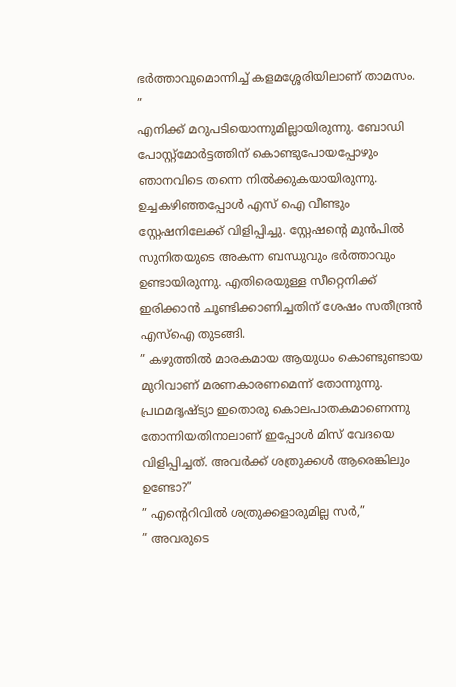ഭർത്താവുമൊന്നിച്ച് കളമശ്ശേരിയിലാണ് താമസം. ”
എനിക്ക് മറുപടിയൊന്നുമില്ലായിരുന്നു. ബോഡി പോസ്റ്റ്മോർട്ടത്തിന് കൊണ്ടുപോയപ്പോഴും ഞാനവിടെ തന്നെ നിൽക്കുകയായിരുന്നു.
ഉച്ചകഴിഞ്ഞപ്പോൾ എസ് ഐ വീണ്ടും സ്റ്റേഷനിലേക്ക് വിളിപ്പിച്ചു. സ്റ്റേഷന്റെ മുൻപിൽ സുനിതയുടെ അകന്ന ബന്ധുവും ഭർത്താവും ഉണ്ടായിരുന്നു. എതിരെയുള്ള സീറ്റെനിക്ക് ഇരിക്കാൻ ചൂണ്ടിക്കാണിച്ചതിന് ശേഷം സതീന്ദ്രൻ എസ്ഐ തുടങ്ങി.
” കഴുത്തിൽ മാരകമായ ആയുധം കൊണ്ടുണ്ടായ മുറിവാണ് മരണകാരണമെന്ന് തോന്നുന്നു. പ്രഥമദൃഷ്ട്യാ ഇതൊരു കൊലപാതകമാണെന്നു തോന്നിയതിനാലാണ് ഇപ്പോൾ മിസ് വേദയെ വിളിപ്പിച്ചത്. അവർക്ക് ശത്രുക്കൾ ആരെങ്കിലും ഉണ്ടോ?”
” എന്റെറിവിൽ ശത്രുക്കളാരുമില്ല സർ,”
” അവരുടെ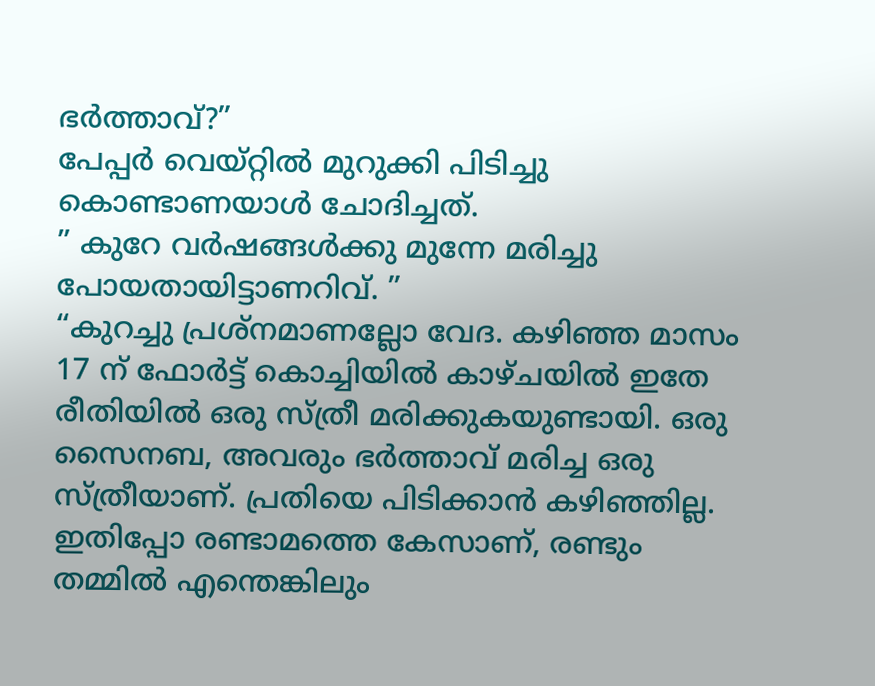ഭർത്താവ്?”
പേപ്പർ വെയ്റ്റിൽ മുറുക്കി പിടിച്ചു കൊണ്ടാണയാൾ ചോദിച്ചത്.
” കുറേ വർഷങ്ങൾക്കു മുന്നേ മരിച്ചു പോയതായിട്ടാണറിവ്. ”
“കുറച്ചു പ്രശ്നമാണല്ലോ വേദ. കഴിഞ്ഞ മാസം 17 ന് ഫോർട്ട് കൊച്ചിയിൽ കാഴ്ചയിൽ ഇതേ രീതിയിൽ ഒരു സ്ത്രീ മരിക്കുകയുണ്ടായി. ഒരു സൈനബ, അവരും ഭർത്താവ് മരിച്ച ഒരു സ്ത്രീയാണ്. പ്രതിയെ പിടിക്കാൻ കഴിഞ്ഞില്ല. ഇതിപ്പോ രണ്ടാമത്തെ കേസാണ്, രണ്ടും തമ്മിൽ എന്തെങ്കിലും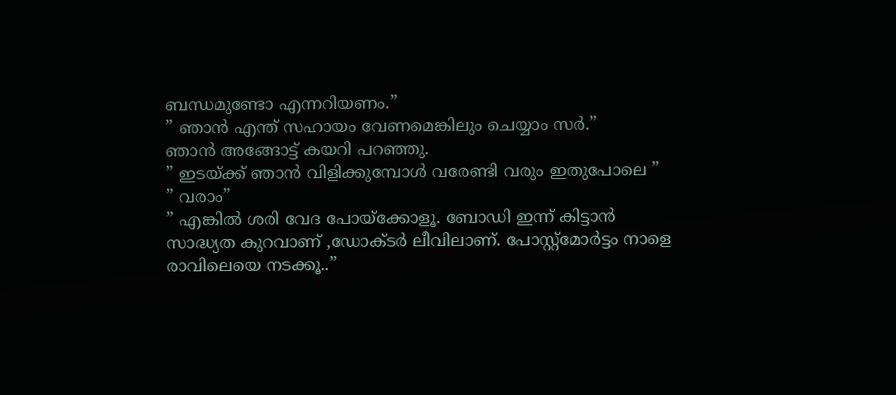ബന്ധമുണ്ടോ എന്നറിയണം.”
” ഞാൻ എന്ത് സഹായം വേണമെങ്കിലും ചെയ്യാം സർ.”
ഞാൻ അങ്ങോട്ട് കയറി പറഞ്ഞു.
” ഇടയ്ക്ക് ഞാൻ വിളിക്കുമ്പോൾ വരേണ്ടി വരും ഇതുപോലെ ”
” വരാം”
” എങ്കിൽ ശരി വേദ പോയ്ക്കോളൂ. ബോഡി ഇന്ന് കിട്ടാൻ സാദ്ധ്യത കുറവാണ് ,ഡോക്ടർ ലീവിലാണ്. പോസ്റ്റ്മോർട്ടം നാളെ രാവിലെയെ നടക്കൂ..”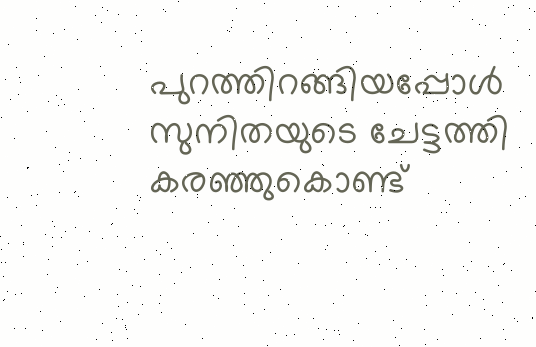പുറത്തിറങ്ങിയപ്പോൾ സുനിതയുടെ ചേട്ടത്തി കരഞ്ഞുകൊണ്ട്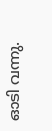ഓടി വന്നു.